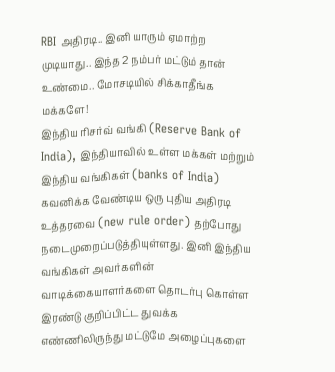RBI அதிரடி.. இனி யாரும் ஏமாற்ற முடியாது.. இந்த 2 நம்பர் மட்டும் தான் உண்மை.. மோசடியில் சிக்காதீங்க மக்களே!
இந்திய ரிசர்வ் வங்கி (Reserve Bank of India), இந்தியாவில் உள்ள மக்கள் மற்றும் இந்திய வங்கிகள் (banks of India) கவனிக்க வேண்டிய ஒரு புதிய அதிரடி உத்தரவை (new rule order) தற்போது நடைமுறைப்படுத்தியுள்ளது. இனி இந்திய வங்கிகள் அவர்களின் வாடிக்கையாளர்களை தொடர்பு கொள்ள இரண்டு குறிப்பிட்ட துவக்க எண்ணிலிருந்து மட்டுமே அழைப்புகளை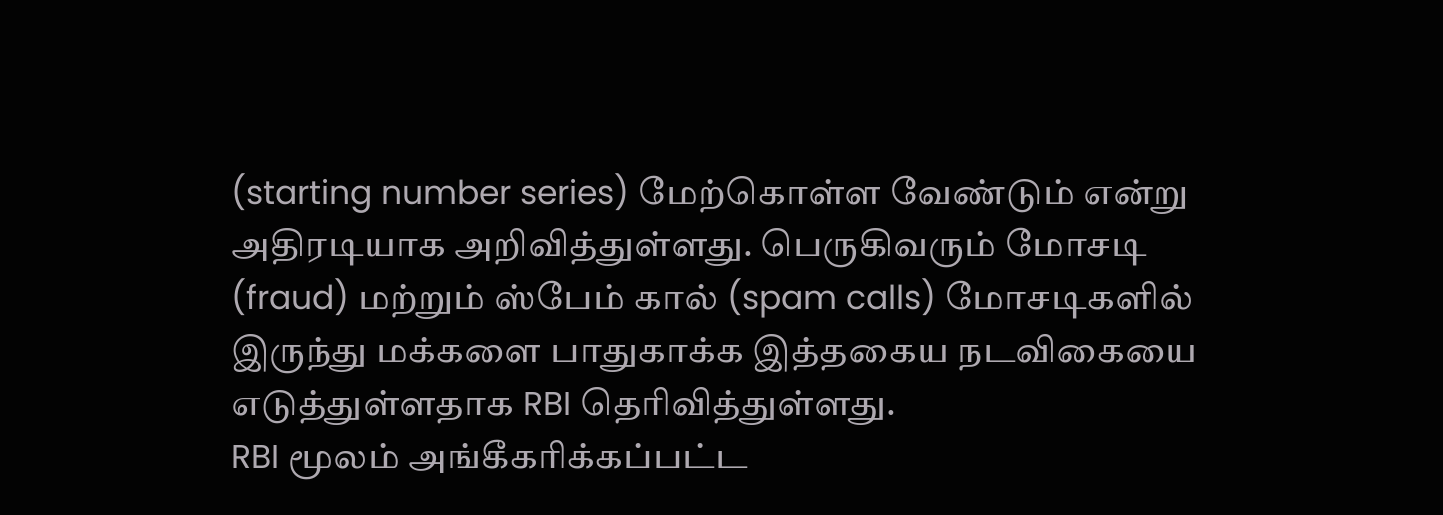(starting number series) மேற்கொள்ள வேண்டும் என்று அதிரடியாக அறிவித்துள்ளது. பெருகிவரும் மோசடி (fraud) மற்றும் ஸ்பேம் கால் (spam calls) மோசடிகளில் இருந்து மக்களை பாதுகாக்க இத்தகைய நடவிகையை எடுத்துள்ளதாக RBI தெரிவித்துள்ளது.
RBI மூலம் அங்கீகரிக்கப்பட்ட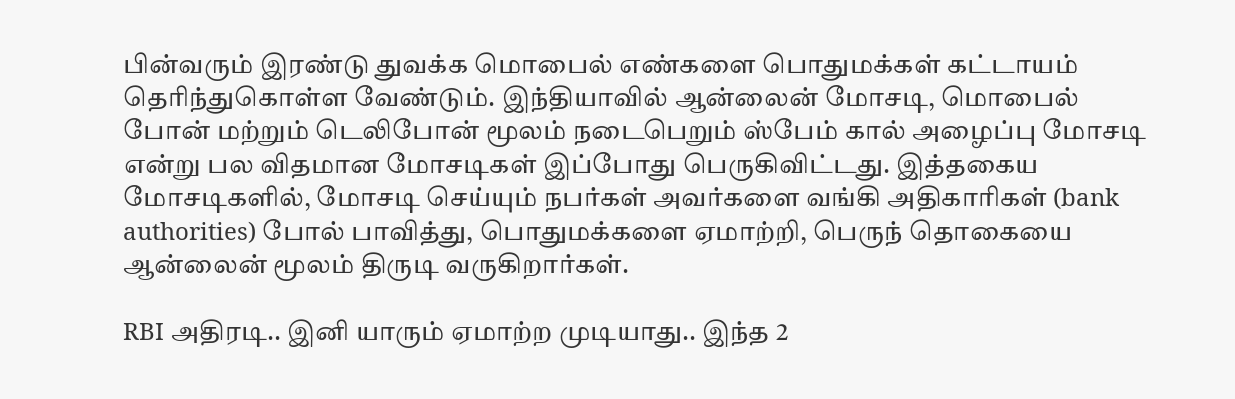பின்வரும் இரண்டு துவக்க மொபைல் எண்களை பொதுமக்கள் கட்டாயம் தெரிந்துகொள்ள வேண்டும். இந்தியாவில் ஆன்லைன் மோசடி, மொபைல் போன் மற்றும் டெலிபோன் மூலம் நடைபெறும் ஸ்பேம் கால் அழைப்பு மோசடி என்று பல விதமான மோசடிகள் இப்போது பெருகிவிட்டது. இத்தகைய மோசடிகளில், மோசடி செய்யும் நபர்கள் அவர்களை வங்கி அதிகாரிகள் (bank authorities) போல் பாவித்து, பொதுமக்களை ஏமாற்றி, பெருந் தொகையை ஆன்லைன் மூலம் திருடி வருகிறார்கள்.

RBI அதிரடி.. இனி யாரும் ஏமாற்ற முடியாது.. இந்த 2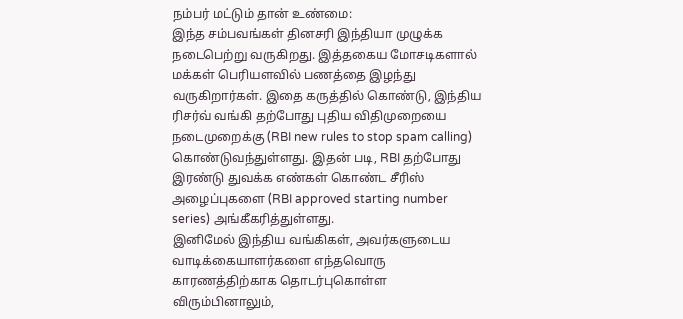நம்பர் மட்டும் தான் உண்மை:
இந்த சம்பவங்கள் தினசரி இந்தியா முழுக்க நடைபெற்று வருகிறது. இத்தகைய மோசடிகளால் மக்கள் பெரியளவில் பணத்தை இழந்து வருகிறார்கள். இதை கருத்தில் கொண்டு, இந்திய ரிசர்வ் வங்கி தற்போது புதிய விதிமுறையை நடைமுறைக்கு (RBI new rules to stop spam calling) கொண்டுவந்துள்ளது. இதன் படி, RBI தற்போது இரண்டு துவக்க எண்கள் கொண்ட சீரிஸ் அழைப்புகளை (RBI approved starting number series) அங்கீகரித்துள்ளது.
இனிமேல் இந்திய வங்கிகள், அவர்களுடைய வாடிக்கையாளர்களை எந்தவொரு காரணத்திற்காக தொடர்புகொள்ள விரும்பினாலும்,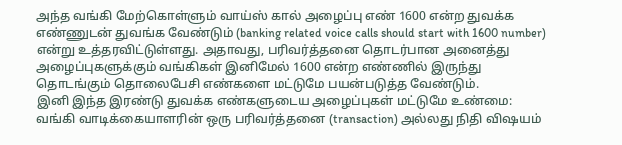அந்த வங்கி மேற்கொள்ளும் வாய்ஸ் கால் அழைப்பு எண் 1600 என்ற துவக்க எண்ணுடன் துவங்க வேண்டும் (banking related voice calls should start with 1600 number) என்று உத்தரவிட்டுள்ளது. அதாவது, பரிவர்த்தனை தொடர்பான அனைத்து அழைப்புகளுக்கும் வங்கிகள் இனிமேல் 1600 என்ற எண்ணில் இருந்து தொடங்கும் தொலைபேசி எண்களை மட்டுமே பயன்படுத்த வேண்டும்.
இனி இந்த இரண்டு துவக்க எண்களுடைய அழைப்புகள் மட்டுமே உண்மை:
வங்கி வாடிக்கையாளரின் ஒரு பரிவர்த்தனை (transaction) அல்லது நிதி விஷயம்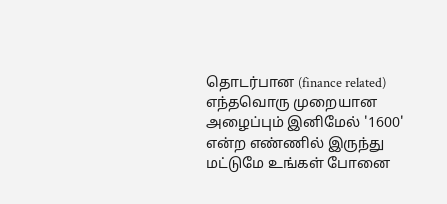தொடர்பான (finance related) எந்தவொரு முறையான அழைப்பும் இனிமேல் '1600' என்ற எண்ணில் இருந்து மட்டுமே உங்கள் போனை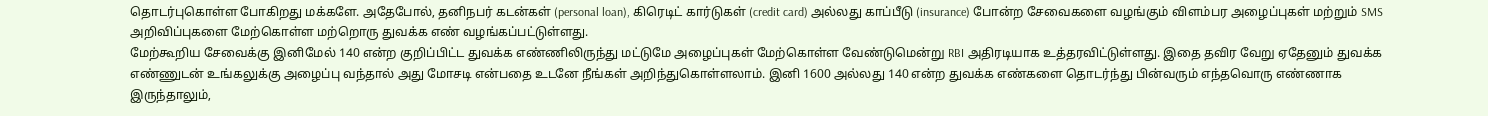தொடர்புகொள்ள போகிறது மக்களே. அதேபோல், தனிநபர் கடன்கள் (personal loan), கிரெடிட் கார்டுகள் (credit card) அல்லது காப்பீடு (insurance) போன்ற சேவைகளை வழங்கும் விளம்பர அழைப்புகள் மற்றும் SMS அறிவிப்புகளை மேற்கொள்ள மற்றொரு துவக்க எண் வழங்கப்பட்டுள்ளது.
மேற்கூறிய சேவைக்கு இனிமேல் 140 என்ற குறிப்பிட்ட துவக்க எண்ணிலிருந்து மட்டுமே அழைப்புகள் மேற்கொள்ள வேண்டுமென்று RBI அதிரடியாக உத்தரவிட்டுள்ளது. இதை தவிர வேறு ஏதேனும் துவக்க எண்ணுடன் உங்கலுக்கு அழைப்பு வந்தால் அது மோசடி என்பதை உடனே நீங்கள் அறிந்துகொள்ளலாம். இனி 1600 அல்லது 140 என்ற துவக்க எண்களை தொடர்ந்து பின்வரும் எந்தவொரு எண்ணாக இருந்தாலும்,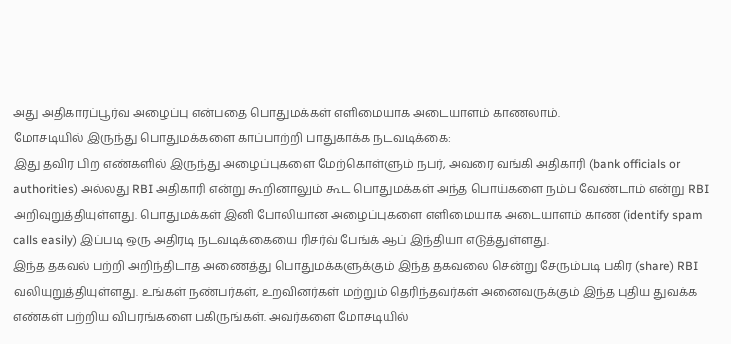அது அதிகாரப்பூர்வ அழைப்பு என்பதை பொதுமக்கள் எளிமையாக அடையாளம் காணலாம்.
மோசடியில் இருந்து பொதுமக்களை காப்பாற்றி பாதுகாக்க நடவடிக்கை:
இது தவிர பிற எண்களில் இருந்து அழைப்புகளை மேற்கொள்ளும் நபர், அவரை வங்கி அதிகாரி (bank officials or authorities) அல்லது RBI அதிகாரி என்று கூறினாலும் கூட பொதுமக்கள் அந்த பொய்களை நம்ப வேண்டாம் என்று RBI அறிவுறுத்தியுள்ளது. பொதுமக்கள் இனி போலியான அழைப்புகளை எளிமையாக அடையாளம் காண (identify spam calls easily) இப்படி ஒரு அதிரடி நடவடிக்கையை ரிசர்வ் பேங்க் ஆப் இந்தியா எடுத்துள்ளது.
இந்த தகவல் பற்றி அறிந்திடாத அணைத்து பொதுமக்களுக்கும் இந்த தகவலை சென்று சேரும்படி பகிர (share) RBI வலியுறுத்தியுள்ளது. உங்கள் நண்பர்கள், உறவினர்கள் மற்றும் தெரிந்தவர்கள் அனைவருக்கும் இந்த புதிய துவக்க எண்கள் பற்றிய விபரங்களை பகிருங்கள். அவர்களை மோசடியில்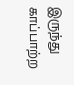இருந்து காப்பாற்ற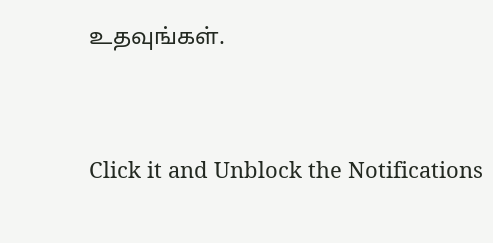உதவுங்கள்.


Click it and Unblock the Notifications